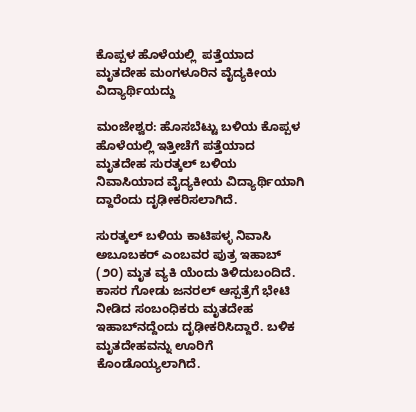ಕೊಪ್ಪಳ ಹೊಳೆಯಲ್ಲಿ  ಪತ್ತೆಯಾದ ಮೃತದೇಹ ಮಂಗಳೂರಿನ ವೈದ್ಯಕೀಯ ವಿದ್ಯಾರ್ಥಿಯದ್ದು

ಮಂಜೇಶ್ವರ: ಹೊಸಬೆಟ್ಟು ಬಳಿಯ ಕೊಪ್ಪಳ ಹೊಳೆಯಲ್ಲಿ ಇತ್ತೀಚೆಗೆ ಪತ್ತೆಯಾದ ಮೃತದೇಹ ಸುರತ್ಕಲ್ ಬಳಿಯ ನಿವಾಸಿಯಾದ ವೈದ್ಯಕೀಯ ವಿದ್ಯಾರ್ಥಿಯಾಗಿ ದ್ದಾರೆಂದು ದೃಢೀಕರಿಸಲಾಗಿದೆ.

ಸುರತ್ಕಲ್ ಬಳಿಯ ಕಾಟಿಪಳ್ಳ ನಿವಾಸಿ ಅಬೂಬಕರ್ ಎಂಬವರ ಪುತ್ರ ಇಹಾಬ್ (೨೦) ಮೃತ ವ್ಯಕಿ ಯೆಂದು ತಿಳಿದುಬಂದಿದೆ.  ಕಾಸರ ಗೋಡು ಜನರಲ್ ಆಸ್ಪತ್ರೆಗೆ ಭೇಟಿ ನೀಡಿದ ಸಂಬಂಧಿಕರು ಮೃತದೇಹ ಇಹಾಬ್‌ನದ್ದೆಂದು ದೃಢೀಕರಿಸಿದ್ದಾರೆ. ಬಳಿಕ ಮೃತದೇಹವನ್ನು ಊರಿಗೆ ಕೊಂಡೊಯ್ಯಲಾಗಿದೆ.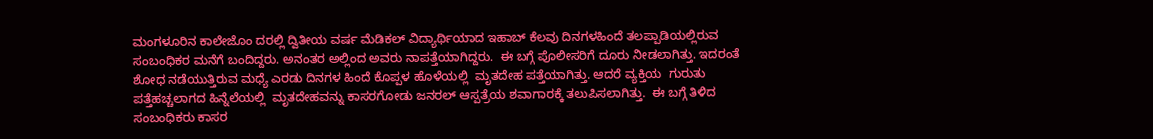ಮಂಗಳೂರಿನ ಕಾಲೇಜೊಂ ದರಲ್ಲಿ ದ್ವಿತೀಯ ವರ್ಷ ಮೆಡಿಕಲ್ ವಿದ್ಯಾರ್ಥಿಯಾದ ಇಹಾಬ್ ಕೆಲವು ದಿನಗಳಹಿಂದೆ ತಲಪ್ಪಾಡಿಯಲ್ಲಿರುವ ಸಂಬಂಧಿಕರ ಮನೆಗೆ ಬಂದಿದ್ದರು. ಅನಂತರ ಅಲ್ಲಿಂದ ಅವರು ನಾಪತ್ತೆಯಾಗಿದ್ದರು.  ಈ ಬಗ್ಗೆ ಪೊಲೀಸರಿಗೆ ದೂರು ನೀಡಲಾಗಿತ್ತು. ಇದರಂತೆ ಶೋಧ ನಡೆಯುತ್ತಿರುವ ಮಧ್ಯೆ ಎರಡು ದಿನಗಳ ಹಿಂದೆ ಕೊಪ್ಪಳ ಹೊಳೆಯಲ್ಲಿ  ಮೃತದೇಹ ಪತ್ತೆಯಾಗಿತ್ತು. ಆದರೆ ವ್ಯಕ್ತಿಯ  ಗುರುತು ಪತ್ತೆಹಚ್ಚಲಾಗದ ಹಿನ್ನೆಲೆಯಲ್ಲಿ  ಮೃತದೇಹವನ್ನು ಕಾಸರಗೋಡು ಜನರಲ್ ಆಸ್ಪತ್ರೆಯ ಶವಾಗಾರಕ್ಕೆ ತಲುಪಿಸಲಾಗಿತ್ತು.  ಈ ಬಗ್ಗೆ ತಿಳಿದ ಸಂಬಂಧಿಕರು ಕಾಸರ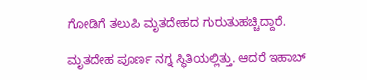ಗೋಡಿಗೆ ತಲುಪಿ ಮೃತದೇಹದ ಗುರುತುಹಚ್ಚಿದ್ದಾರೆ.

ಮೃತದೇಹ ಪೂರ್ಣ ನಗ್ನ ಸ್ಥಿತಿಯಲ್ಲಿತ್ತು. ಆದರೆ ಇಹಾಬ್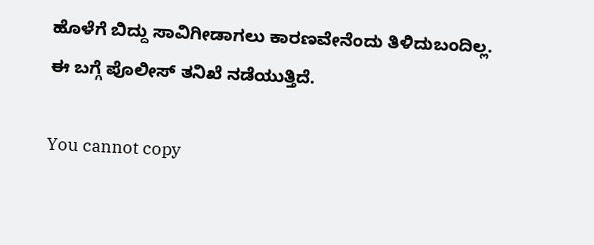ಹೊಳೆಗೆ ಬಿದ್ದು ಸಾವಿಗೀಡಾಗಲು ಕಾರಣವೇನೆಂದು ತಿಳಿದುಬಂದಿಲ್ಲ. ಈ ಬಗ್ಗೆ ಪೊಲೀಸ್ ತನಿಖೆ ನಡೆಯುತ್ತಿದೆ.

You cannot copy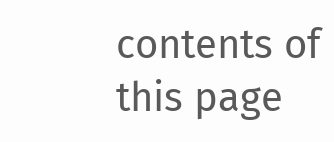contents of this page